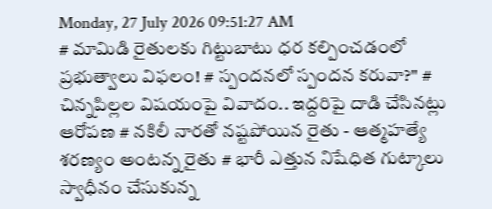Monday, 27 July 2026 09:51:27 AM
# మామిడి రైతులకు గిట్టుబాటు ధర కల్పించడంలో ప్రభుత్వాలు విఫలం! # స్పందనలో స్పందన కరువా?" # చిన్నపిల్లల విషయంపై వివాదం.. ఇద్దరిపై దాడి చేసినట్లు ఆరోపణ # నకిలీ నారతో నష్టపోయిన రైతు - ఆత్మహత్యే శరణ్యం అంటన్న రైతు # భారీ ఎత్తున నిషేధిత గుట్కాలు స్వాధీనం చేసుకున్న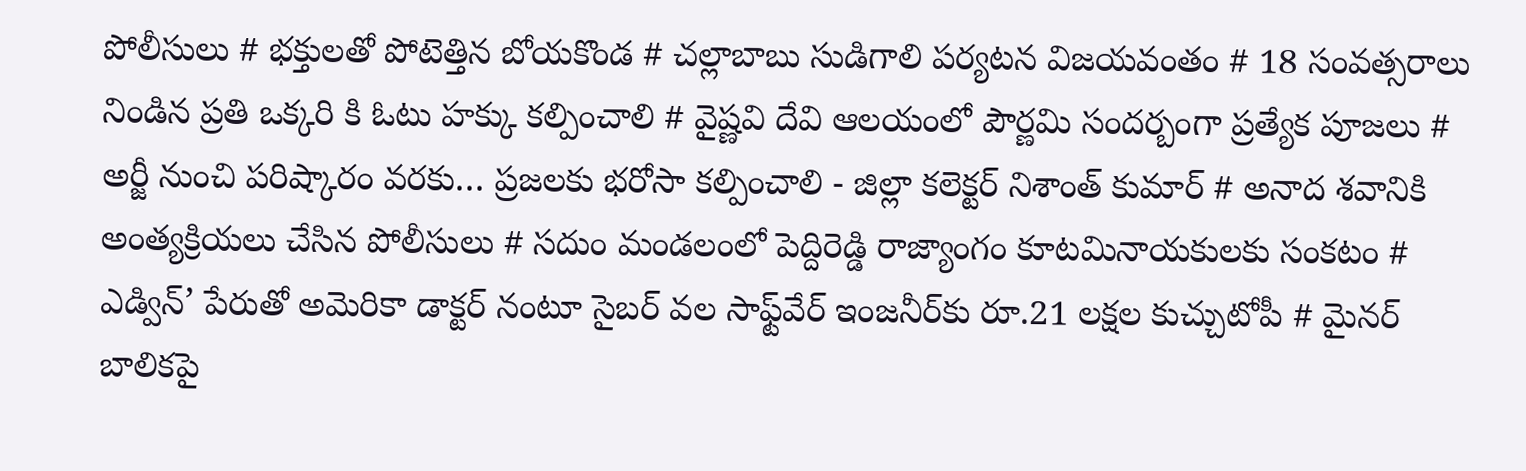పోలీసులు # భక్తులతో పోటెత్తిన బోయకొండ # చల్లాబాబు సుడిగాలి పర్యటన విజయవంతం # 18 సంవత్సరాలు నిండిన ప్రతి ఒక్కరి కి ఓటు హక్కు కల్పించాలి # వైష్ణవి దేవి ఆలయంలో పౌర్ణమి సందర్బంగా ప్రత్యేక పూజలు # అర్జీ నుంచి పరిష్కారం వరకు… ప్రజలకు భరోసా కల్పించాలి - జిల్లా కలెక్టర్ నిశాంత్ కుమార్ # అనాద శవానికి అంత్యక్రియలు చేసిన పోలీసులు # సదుం మండలంలో పెద్దిరెడ్డి రాజ్యాంగం కూటమినాయకులకు సంకటం # ఎడ్విన్’ పేరుతో అమెరికా డాక్టర్ నంటూ సైబర్ వల సాఫ్ట్‌వేర్ ఇంజనీర్‌కు రూ.21 లక్షల కుచ్చుటోపీ # మైనర్ బాలికపై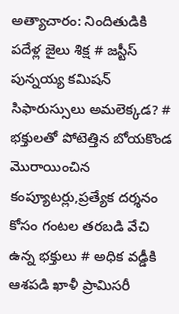అత్యాచారం: నిందితుడికి పదేళ్ల జైలు శిక్ష # జస్టీస్ పున్నయ్య కమిషన్ సిఫారుస్సులు అమలెక్కడ? # భక్తులతో పోటెత్తిన బోయకొండ మొరాయించిన కంప్యూటర్లు,ప్రత్యేక దర్శనం కోసం గంటల తరబడి వేచి ఉన్న భక్తులు # అధిక వడ్డీకి ఆశపడి ఖాళీ ప్రామిసరీ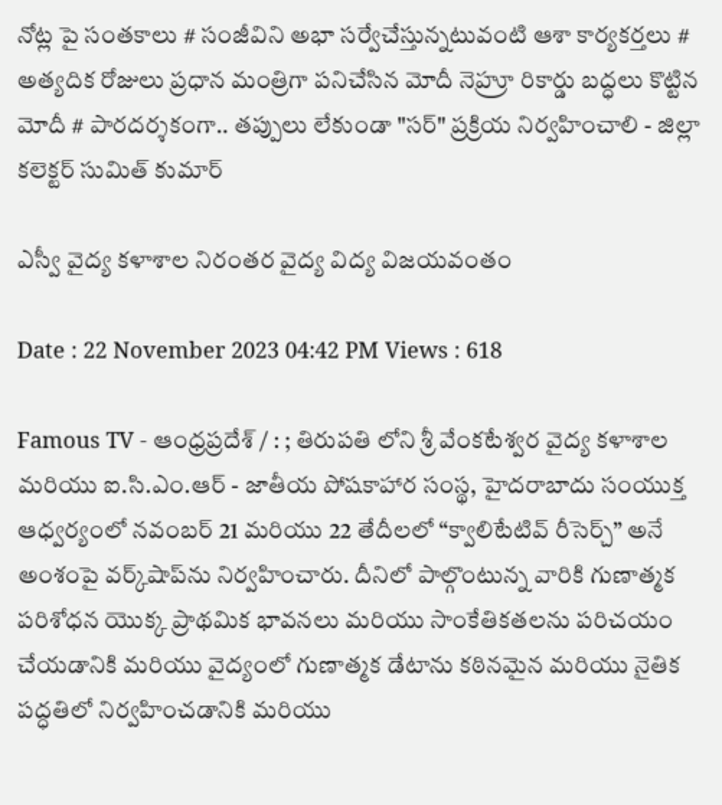నోట్ల పై సంతకాలు # సంజీవిని అభా సర్వేచేస్తున్నటువంటి ఆశా కార్యకర్తలు # అత్యదిక రోజులు ప్రధాన మంత్రిగా పనిచేసిన మోదీ నెహ్రూ రికార్డు బద్ధలు కొట్టిన మోదీ # పారదర్శకంగా.. తప్పులు లేకుండా "సర్" ప్రక్రియ నిర్వహించాలి - జిల్లా కలెక్టర్ సుమిత్ కుమార్

ఎస్వీ వైద్య కళాశాల నిరంతర వైద్య విద్య విజయవంతం

Date : 22 November 2023 04:42 PM Views : 618

Famous TV - ఆంధ్రప్రదేశ్ / : ; తిరుపతి లోని శ్రీ వేంకటేశ్వర వైద్య కళాశాల మరియు ఐ.సి.ఎం.ఆర్ - జాతీయ పోషకాహార సంస్థ, హైదరాబాదు సంయుక్త ఆధ్వర్యంలో నవంబర్ 21 మరియు 22 తేదీలలో “క్వాలిటేటివ్ రీసెర్చ్” అనే అంశంపై వర్క్‌షాప్‌ను నిర్వహించారు. దీనిలో పాల్గొంటున్న వారికి గుణాత్మక పరిశోధన యొక్క ప్రాథమిక భావనలు మరియు సాంకేతికతలను పరిచయం చేయడానికి మరియు వైద్యంలో గుణాత్మక డేటాను కఠినమైన మరియు నైతిక పద్ధతిలో నిర్వహించడానికి మరియు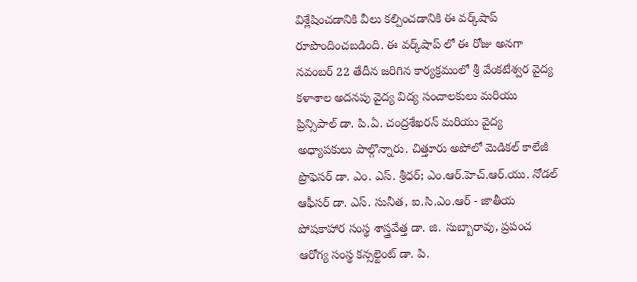విశ్లేషించడానికి వీలు కల్పించడానికి ఈ వర్క్‌షాప్‌ రూపొందించబడింది. ఈ వర్క్‌షాప్‌ లో ఈ రోజు అనగా నవంబర్ 22 తేదీన జరిగిన కార్యక్రమంలో శ్రీ వేంకటేశ్వర వైద్య కళాశాల అదనపు వైద్య విద్య సంచాలకులు మరియు ప్రిన్సిపాల్ డా. పి.ఏ. చంద్రశేఖరన్ మరియు వైద్య అధ్యాపకులు పాల్గొన్నారు. చిత్తూరు అపోలో మెడికల్ కాలేజీ ప్రొఫెసర్ డా. ఎం. ఎస్. శ్రీధర్; ఎం.ఆర్.హెచ్.ఆర్.యు. నోడల్ ఆఫీసర్ డా. ఎస్. సునీత, ఐ.సి.ఎం.ఆర్ - జాతీయ పోషకాహార సంస్థ శాస్త్రవేత్త డా. జి. సుబ్బారావు, ప్రపంచ ఆరోగ్య సంస్థ కన్సల్టెంట్ డా. పి.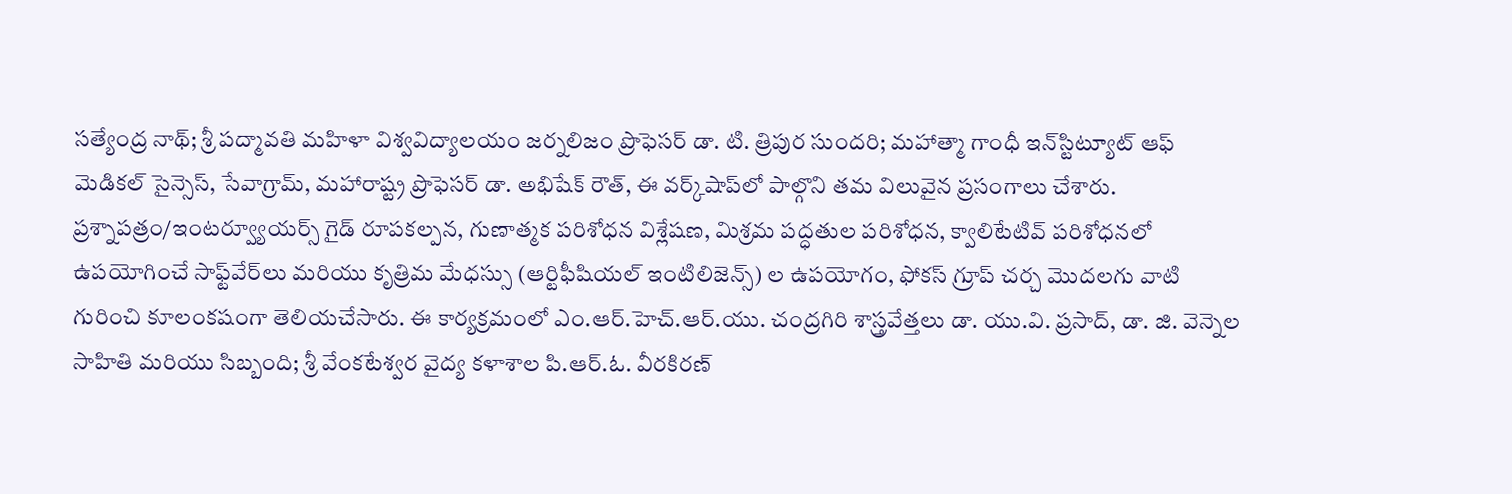సత్యేంద్ర నాథ్; శ్రీ పద్మావతి మహిళా విశ్వవిద్యాలయం జర్నలిజం ప్రొఫెసర్ డా. టి. త్రిపుర సుందరి; మహాత్మా గాంధీ ఇన్‌స్టిట్యూట్ ఆఫ్ మెడికల్ సైన్సెస్, సేవాగ్రామ్, మహారాష్ట్ర ప్రొఫెసర్ డా. అభిషేక్ రౌత్, ఈ వర్క్‌షాప్‌లో పాల్గొని తమ విలువైన ప్రసంగాలు చేశారు. ప్రశ్నాపత్రం/ఇంటర్వ్యూయర్స్ గైడ్ రూపకల్పన, గుణాత్మక పరిశోధన విశ్లేషణ, మిశ్రమ పద్ధతుల పరిశోధన, క్వాలిటేటివ్ పరిశోధనలో ఉపయోగించే సాఫ్ట్‌వేర్‌లు మరియు కృత్రిమ మేధస్సు (ఆర్టిఫీషియల్ ఇంటిలిజెన్స్) ల ఉపయోగం, ఫోకస్ గ్రూప్ చర్చ మొదలగు వాటి గురించి కూలంకషంగా తెలియచేసారు. ఈ కార్యక్రమంలో ఎం.ఆర్.హెచ్.ఆర్.యు. చంద్రగిరి శాస్త్రవేత్తలు డా. యు.వి. ప్రసాద్, డా. జి. వెన్నెల సాహితి మరియు సిబ్బంది; శ్రీ వేంకటేశ్వర వైద్య కళాశాల పి.ఆర్.ఓ. వీరకిరణ్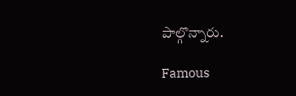పాల్గొన్నారు.

Famous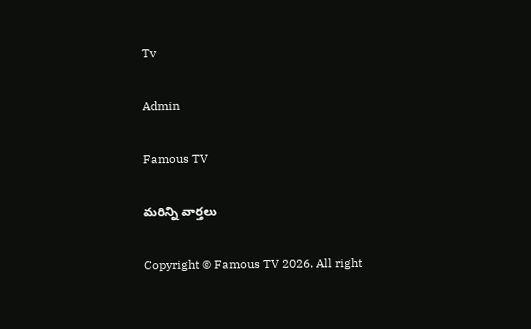Tv

Admin

Famous TV

మరిన్ని వార్తలు

Copyright © Famous TV 2026. All right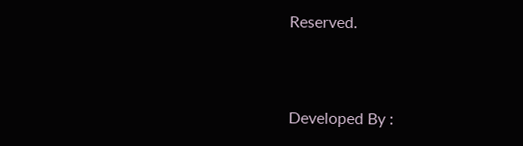Reserved.



Developed By :